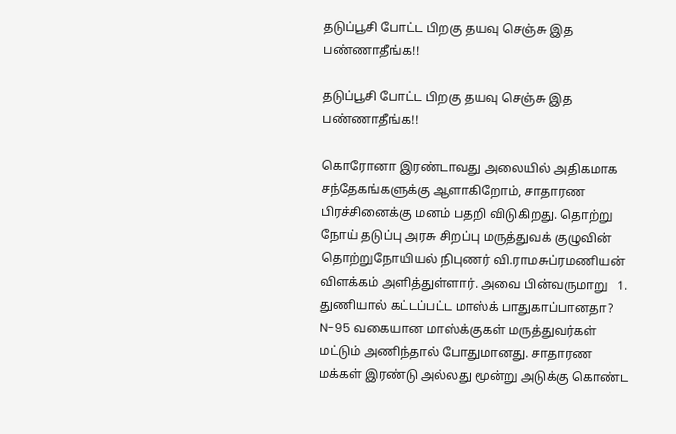தடுப்பூசி போட்ட பிறகு தயவு செஞ்சு இத பண்ணாதீங்க!!

தடுப்பூசி போட்ட பிறகு தயவு செஞ்சு இத பண்ணாதீங்க!!

கொரோனா இரண்டாவது அலையில் அதிகமாக சந்தேகங்களுக்கு ஆளாகிறோம், சாதாரண பிரச்சினைக்கு மனம் பதறி விடுகிறது. தொற்று நோய் தடுப்பு அரசு சிறப்பு மருத்துவக் குழுவின் தொற்றுநோயியல் நிபுணர் வி.ராமசுப்ரமணியன் விளக்கம் அளித்துள்ளார். அவை பின்வருமாறு   1. துணியால் கட்டப்பட்ட மாஸ்க் பாதுகாப்பானதா?   N-95 வகையான மாஸ்க்குகள் மருத்துவர்கள் மட்டும் அணிந்தால் போதுமானது. சாதாரண மக்கள் இரண்டு அல்லது மூன்று அடுக்கு கொண்ட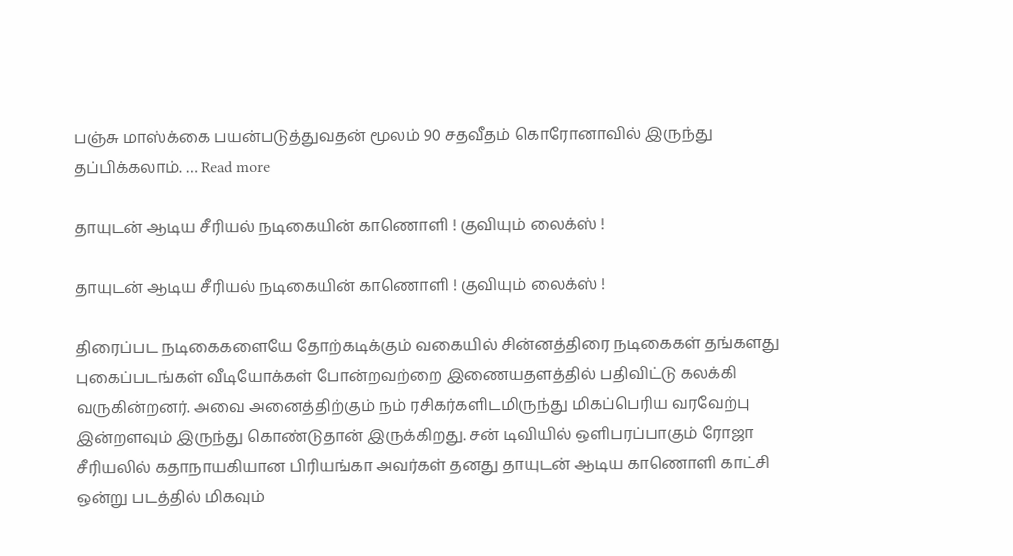பஞ்சு மாஸ்க்கை பயன்படுத்துவதன் மூலம் 90 சதவீதம் கொரோனாவில் இருந்து தப்பிக்கலாம். … Read more

தாயுடன் ஆடிய சீரியல் நடிகையின் காணொளி ! குவியும் லைக்ஸ் !

தாயுடன் ஆடிய சீரியல் நடிகையின் காணொளி ! குவியும் லைக்ஸ் !

திரைப்பட நடிகைகளையே தோற்கடிக்கும் வகையில் சின்னத்திரை நடிகைகள் தங்களது புகைப்படங்கள் வீடியோக்கள் போன்றவற்றை இணையதளத்தில் பதிவிட்டு கலக்கி வருகின்றனர். அவை அனைத்திற்கும் நம் ரசிகர்களிடமிருந்து மிகப்பெரிய வரவேற்பு இன்றளவும் இருந்து கொண்டுதான் இருக்கிறது. சன் டிவியில் ஒளிபரப்பாகும் ரோஜா சீரியலில் கதாநாயகியான பிரியங்கா அவர்கள் தனது தாயுடன் ஆடிய காணொளி காட்சி ஒன்று படத்தில் மிகவும்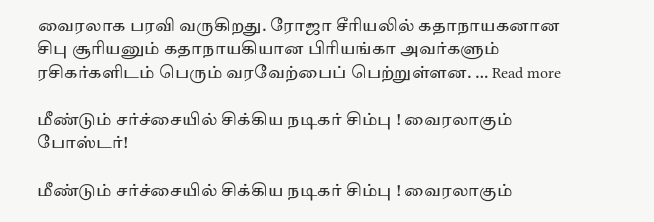வைரலாக பரவி வருகிறது. ரோஜா சீரியலில் கதாநாயகனான சிபு சூரியனும் கதாநாயகியான பிரியங்கா அவர்களும் ரசிகர்களிடம் பெரும் வரவேற்பைப் பெற்றுள்ளன. … Read more

மீண்டும் சர்ச்சையில் சிக்கிய நடிகர் சிம்பு ! வைரலாகும் போஸ்டர்!

மீண்டும் சர்ச்சையில் சிக்கிய நடிகர் சிம்பு ! வைரலாகும்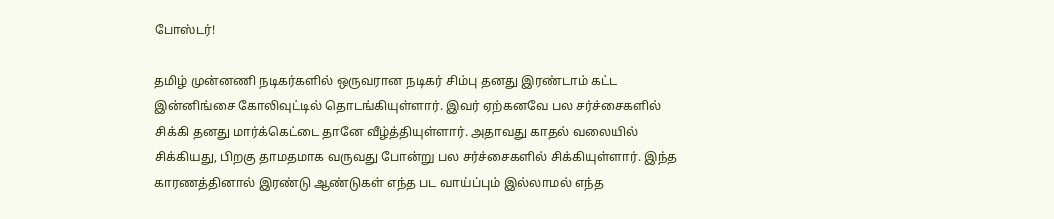போஸ்டர்!

தமிழ் முன்னணி நடிகர்களில் ஒருவரான நடிகர் சிம்பு தனது இரண்டாம் கட்ட இன்னிங்சை கோலிவுட்டில் தொடங்கியுள்ளார். இவர் ஏற்கனவே பல சர்ச்சைகளில் சிக்கி தனது மார்க்கெட்டை தானே வீழ்த்தியுள்ளார். அதாவது காதல் வலையில் சிக்கியது, பிறகு தாமதமாக வருவது போன்று பல சர்ச்சைகளில் சிக்கியுள்ளார். இந்த காரணத்தினால் இரண்டு ஆண்டுகள் எந்த பட வாய்ப்பும் இல்லாமல் எந்த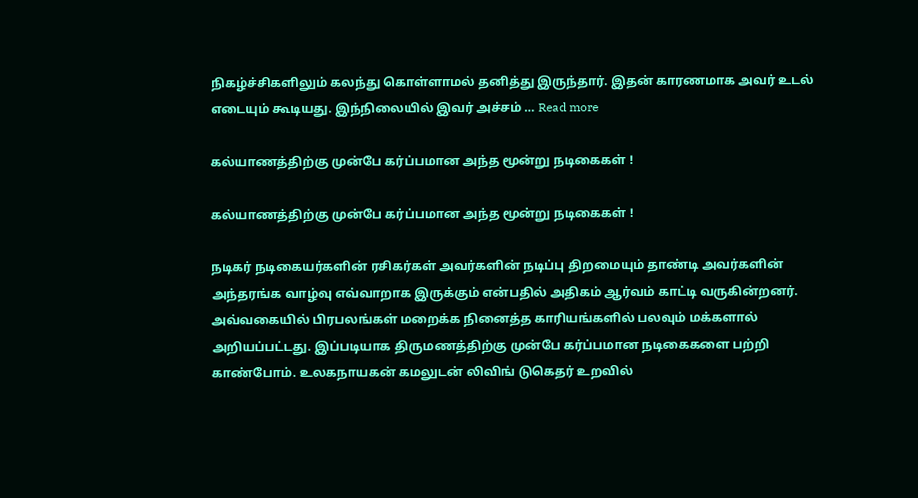நிகழ்ச்சிகளிலும் கலந்து கொள்ளாமல் தனித்து இருந்தார். இதன் காரணமாக அவர் உடல் எடையும் கூடியது. இந்நிலையில் இவர் அச்சம் … Read more

கல்யாணத்திற்கு முன்பே கர்ப்பமான அந்த மூன்று நடிகைகள் !

கல்யாணத்திற்கு முன்பே கர்ப்பமான அந்த மூன்று நடிகைகள் !

நடிகர் நடிகையர்களின் ரசிகர்கள் அவர்களின் நடிப்பு திறமையும் தாண்டி அவர்களின் அந்தரங்க வாழ்வு எவ்வாறாக இருக்கும் என்பதில் அதிகம் ஆர்வம் காட்டி வருகின்றனர். அவ்வகையில் பிரபலங்கள் மறைக்க நினைத்த காரியங்களில் பலவும் மக்களால் அறியப்பட்டது. இப்படியாக திருமணத்திற்கு முன்பே கர்ப்பமான நடிகைகளை பற்றி காண்போம். உலகநாயகன் கமலுடன் லிவிங் டுகெதர் உறவில்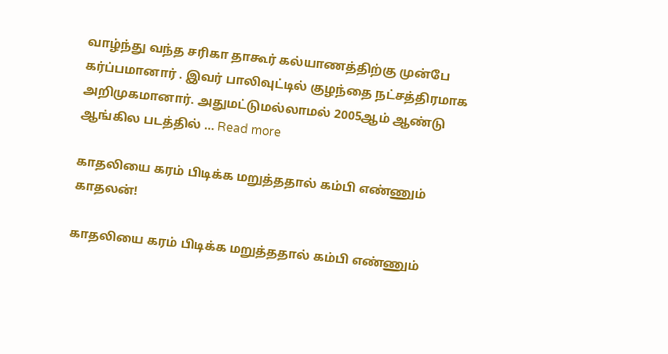வாழ்ந்து வந்த சரிகா தாகூர் கல்யாணத்திற்கு முன்பே கர்ப்பமானார் . இவர் பாலிவுட்டில் குழந்தை நட்சத்திரமாக அறிமுகமானார். அதுமட்டுமல்லாமல் 2005ஆம் ஆண்டு ஆங்கில படத்தில் … Read more

காதலியை கரம் பிடிக்க மறுத்ததால் கம்பி எண்ணும் காதலன்!

காதலியை கரம் பிடிக்க மறுத்ததால் கம்பி எண்ணும்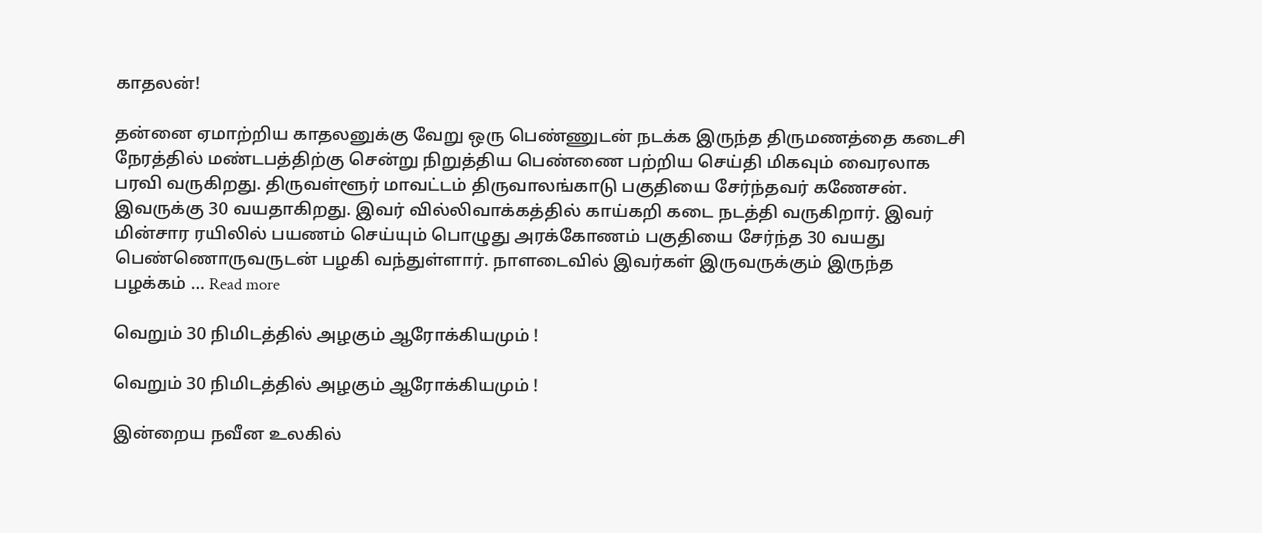காதலன்!

தன்னை ஏமாற்றிய காதலனுக்கு வேறு ஒரு பெண்ணுடன் நடக்க இருந்த திருமணத்தை கடைசி நேரத்தில் மண்டபத்திற்கு சென்று நிறுத்திய பெண்ணை பற்றிய செய்தி மிகவும் வைரலாக பரவி வருகிறது. திருவள்ளூர் மாவட்டம் திருவாலங்காடு பகுதியை சேர்ந்தவர் கணேசன். இவருக்கு 30 வயதாகிறது. இவர் வில்லிவாக்கத்தில் காய்கறி கடை நடத்தி வருகிறார். இவர் மின்சார ரயிலில் பயணம் செய்யும் பொழுது அரக்கோணம் பகுதியை சேர்ந்த 30 வயது பெண்ணொருவருடன் பழகி வந்துள்ளார். நாளடைவில் இவர்கள் இருவருக்கும் இருந்த பழக்கம் … Read more

வெறும் 30 நிமிடத்தில் அழகும் ஆரோக்கியமும் !

வெறும் 30 நிமிடத்தில் அழகும் ஆரோக்கியமும் !

இன்றைய நவீன உலகில்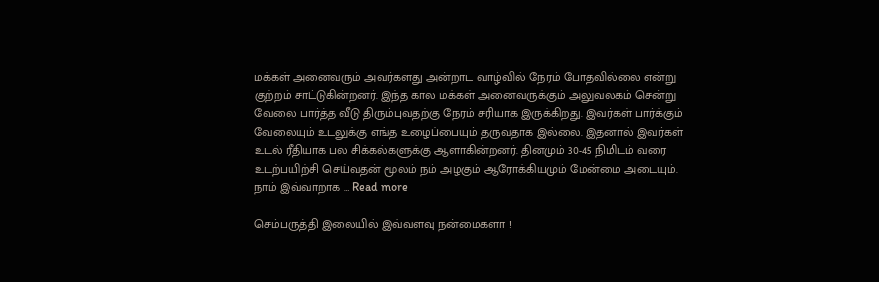மக்கள் அனைவரும் அவர்களது அன்றாட வாழ்வில் நேரம் போதவில்லை என்று குற்றம் சாட்டுகின்றனர். இந்த கால மக்கள் அனைவருக்கும் அலுவலகம் சென்று வேலை பார்த்த வீடு திரும்புவதற்கு நேரம் சரியாக இருக்கிறது. இவர்கள் பார்க்கும் வேலையும் உடலுக்கு எங்த உழைப்பையும் தருவதாக இல்லை. இதனால் இவர்கள் உடல் ரீதியாக பல சிக்கல்களுக்கு ஆளாகின்றனர். தினமும் 30-45 நிமிடம் வரை உடற்பயிற்சி செய்வதன் மூலம் நம் அழகும் ஆரோக்கியமும் மேன்மை அடையும். நாம் இவ்வாறாக … Read more

செம்பருத்தி இலையில் இவ்வளவு நன்மைகளா !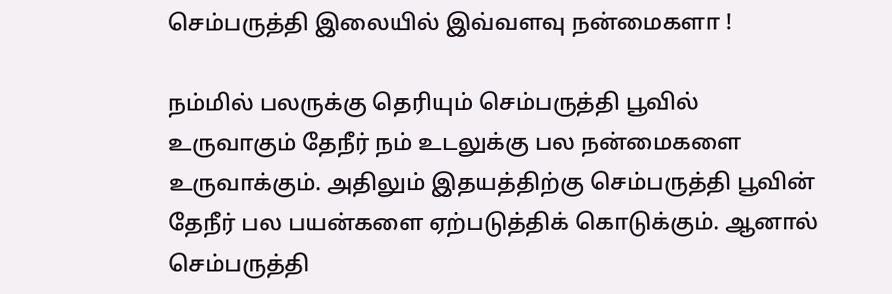செம்பருத்தி இலையில் இவ்வளவு நன்மைகளா !

நம்மில் பலருக்கு தெரியும் செம்பருத்தி பூவில் உருவாகும் தேநீர் நம் உடலுக்கு பல நன்மைகளை உருவாக்கும். அதிலும் இதயத்திற்கு செம்பருத்தி பூவின் தேநீர் பல பயன்களை ஏற்படுத்திக் கொடுக்கும். ஆனால் செம்பருத்தி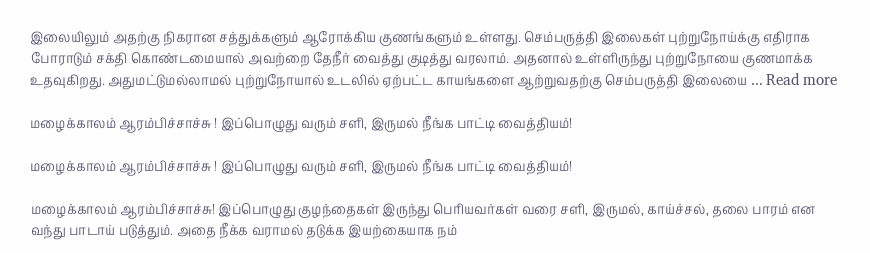இலையிலும் அதற்கு நிகரான சத்துக்களும் ஆரோக்கிய குணங்களும் உள்ளது. செம்பருத்தி இலைகள் புற்றுநோய்க்கு எதிராக போராடும் சக்தி கொண்டமையால் அவற்றை தேநீர் வைத்து குடித்து வரலாம். அதனால் உள்ளிருந்து புற்றுநோயை குணமாக்க உதவுகிறது. அதுமட்டுமல்லாமல் புற்றுநோயால் உடலில் ஏற்பட்ட காயங்களை ஆற்றுவதற்கு செம்பருத்தி இலையை … Read more

மழைக்காலம் ஆரம்பிச்சாச்சு ! இப்பொழுது வரும் சளி, இருமல் நீங்க பாட்டி வைத்தியம்!

மழைக்காலம் ஆரம்பிச்சாச்சு ! இப்பொழுது வரும் சளி, இருமல் நீங்க பாட்டி வைத்தியம்!

மழைக்காலம் ஆரம்பிச்சாச்சு! இப்பொழுது குழந்தைகள் இருந்து பெரியவர்கள் வரை சளி, இருமல், காய்ச்சல், தலை பாரம் என வந்து பாடாய் படுத்தும். அதை நீக்க வராமல் தடுக்க இயற்கையாக நம்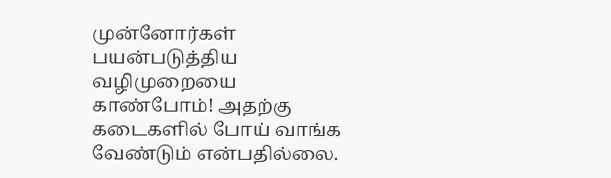முன்னோர்கள் பயன்படுத்திய வழிமுறையை காண்போம்! அதற்கு கடைகளில் போய் வாங்க வேண்டும் என்பதில்லை.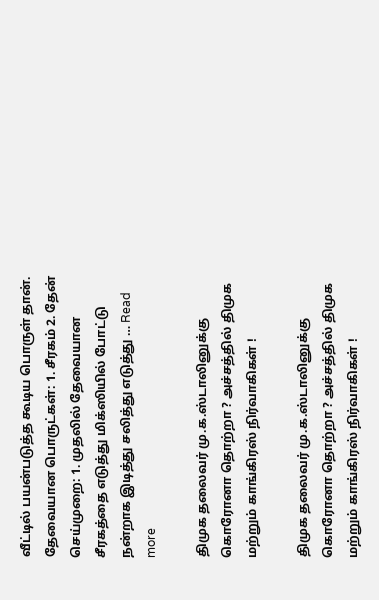வீட்டில் பயன்படுத்த கூடிய பொருள் தான். தேவையான பொருட்கள்: 1. சீரகம் 2. தேன் செய்முறை: 1. முதலில் தேவையான சீரகத்தை எடுத்து மிக்ஸியில் போட்டு நன்றாக இடித்து சலித்து எடுத்து … Read more

திமுக தலைவர் மு.க.ஸ்டாலினுக்கு கொரோனா தொற்றா ? அச்சத்தில் திமுக மற்றும் காங்கிரஸ் நிர்வாகிகள் !

திமுக தலைவர் மு.க.ஸ்டாலினுக்கு கொரோனா தொற்றா ? அச்சத்தில் திமுக மற்றும் காங்கிரஸ் நிர்வாகிகள் !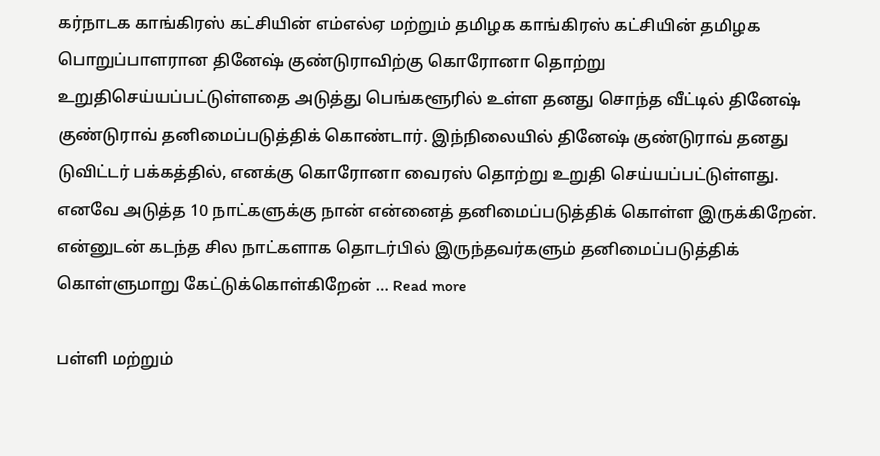கர்நாடக காங்கிரஸ் கட்சியின் எம்எல்ஏ மற்றும் தமிழக காங்கிரஸ் கட்சியின் தமிழக பொறுப்பாளரான தினேஷ் குண்டுராவிற்கு கொரோனா தொற்று உறுதிசெய்யப்பட்டுள்ளதை அடுத்து பெங்களூரில் உள்ள தனது சொந்த வீட்டில் தினேஷ் குண்டுராவ் தனிமைப்படுத்திக் கொண்டார். இந்நிலையில் தினேஷ் குண்டுராவ் தனது டுவிட்டர் பக்கத்தில், எனக்கு கொரோனா வைரஸ் தொற்று உறுதி செய்யப்பட்டுள்ளது. எனவே அடுத்த 10 நாட்களுக்கு நான் என்னைத் தனிமைப்படுத்திக் கொள்ள இருக்கிறேன். என்னுடன் கடந்த சில நாட்களாக தொடர்பில் இருந்தவர்களும் தனிமைப்படுத்திக் கொள்ளுமாறு கேட்டுக்கொள்கிறேன் … Read more

பள்ளி மற்றும்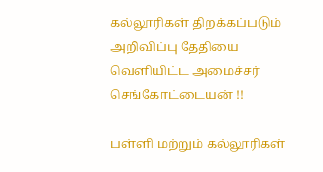கல்லூரிகள் திறக்கப்படும் அறிவிப்பு தேதியை வெளியிட்ட அமைச்சர் செங்கோட்டையன் !!

பள்ளி மற்றும் கல்லூரிகள்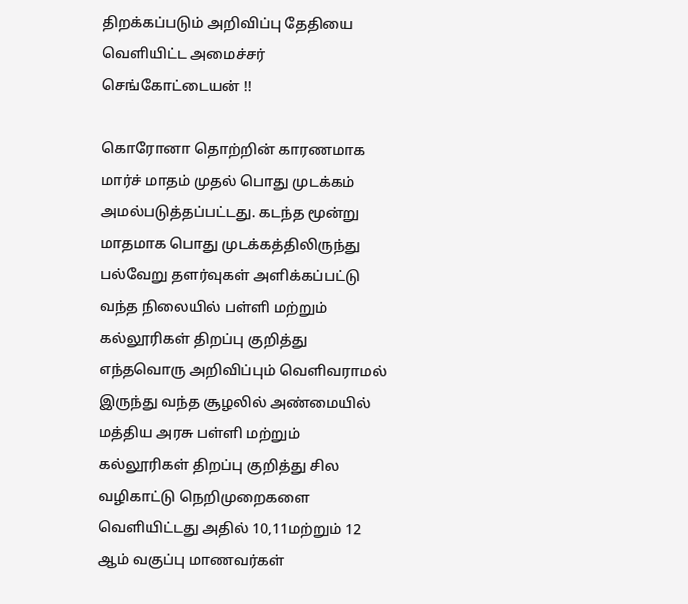திறக்கப்படும் அறிவிப்பு தேதியை வெளியிட்ட அமைச்சர் செங்கோட்டையன் !!

கொரோனா தொற்றின் காரணமாக மார்ச் மாதம் முதல் பொது முடக்கம் அமல்படுத்தப்பட்டது. கடந்த மூன்று மாதமாக பொது முடக்கத்திலிருந்து பல்வேறு தளர்வுகள் அளிக்கப்பட்டு வந்த நிலையில் பள்ளி மற்றும் கல்லூரிகள் திறப்பு குறித்து எந்தவொரு அறிவிப்பும் வெளிவராமல் இருந்து வந்த சூழலில் அண்மையில் மத்திய அரசு பள்ளி மற்றும் கல்லூரிகள் திறப்பு குறித்து சில வழிகாட்டு நெறிமுறைகளை வெளியிட்டது அதில் 10,11மற்றும் 12 ஆம் வகுப்பு மாணவர்கள்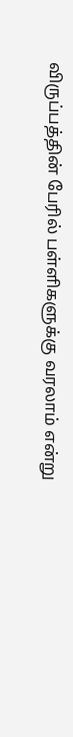விருப்பத்தின் பேரில் பள்ளிகளுக்கு வரலாம் என்று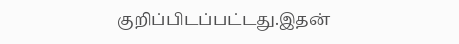குறிப்பிடப்பட்டது.இதன்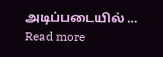அடிப்படையில் … Read more